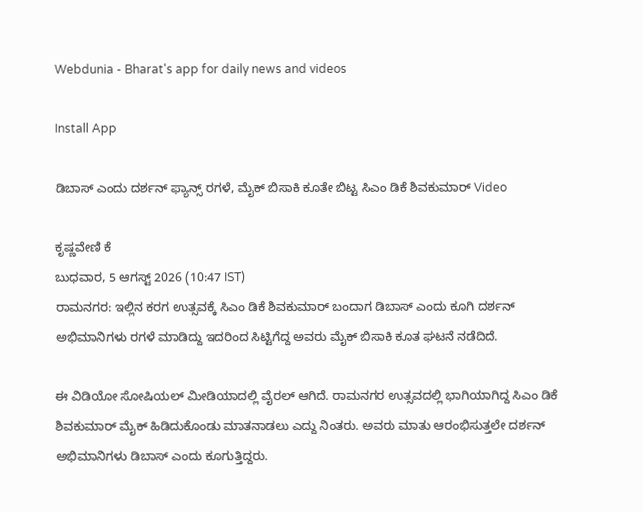Webdunia - Bharat's app for daily news and videos

Install App

ಡಿಬಾಸ್ ಎಂದು ದರ್ಶನ್ ಫ್ಯಾನ್ಸ್ ರಗಳೆ, ಮೈಕ್ ಬಿಸಾಕಿ ಕೂತೇ ಬಿಟ್ಟ ಸಿಎಂ ಡಿಕೆ ಶಿವಕುಮಾರ್ Video

ಕೃಷ್ಣವೇಣಿ ಕೆ
ಬುಧವಾರ, 5 ಆಗಸ್ಟ್ 2026 (10:47 IST)
ರಾಮನಗರ: ಇಲ್ಲಿನ ಕರಗ ಉತ್ಸವಕ್ಕೆ ಸಿಎಂ ಡಿಕೆ ಶಿವಕುಮಾರ್ ಬಂದಾಗ ಡಿಬಾಸ್ ಎಂದು ಕೂಗಿ ದರ್ಶನ್ ಅಭಿಮಾನಿಗಳು ರಗಳೆ ಮಾಡಿದ್ದು ಇದರಿಂದ ಸಿಟ್ಟಿಗೆದ್ದ ಅವರು ಮೈಕ್ ಬಿಸಾಕಿ ಕೂತ ಘಟನೆ ನಡೆದಿದೆ.

ಈ ವಿಡಿಯೋ ಸೋಷಿಯಲ್ ಮೀಡಿಯಾದಲ್ಲಿ ವೈರಲ್ ಆಗಿದೆ. ರಾಮನಗರ ಉತ್ಸವದಲ್ಲಿ ಭಾಗಿಯಾಗಿದ್ದ ಸಿಎಂ ಡಿಕೆ ಶಿವಕುಮಾರ್ ಮೈಕ್ ಹಿಡಿದುಕೊಂಡು ಮಾತನಾಡಲು ಎದ್ದು ನಿಂತರು. ಅವರು ಮಾತು ಆರಂಭಿಸುತ್ತಲೇ ದರ್ಶನ್ ಅಭಿಮಾನಿಗಳು ಡಿಬಾಸ್ ಎಂದು ಕೂಗುತ್ತಿದ್ದರು.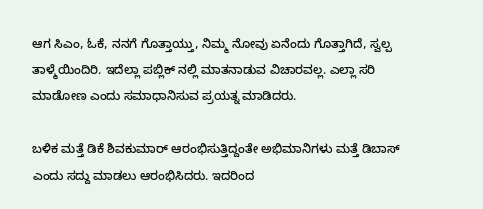ಆಗ ಸಿಎಂ, ಓಕೆ, ನನಗೆ ಗೊತ್ತಾಯ್ತು, ನಿಮ್ಮ ನೋವು ಏನೆಂದು ಗೊತ್ತಾಗಿದೆ, ಸ್ವಲ್ಪ ತಾಳ್ಮೆಯಿಂದಿರಿ. ಇದೆಲ್ಲಾ ಪಬ್ಲಿಕ್ ನಲ್ಲಿ ಮಾತನಾಡುವ ವಿಚಾರವಲ್ಲ. ಎಲ್ಲಾ ಸರಿ ಮಾಡೋಣ ಎಂದು ಸಮಾಧಾನಿಸುವ ಪ್ರಯತ್ನ ಮಾಡಿದರು.

ಬಳಿಕ ಮತ್ತೆ ಡಿಕೆ ಶಿವಕುಮಾರ್ ಆರಂಭಿಸುತ್ತಿದ್ದಂತೇ ಅಭಿಮಾನಿಗಳು ಮತ್ತೆ ಡಿಬಾಸ್ ಎಂದು ಸದ್ದು ಮಾಡಲು ಆರಂಭಿಸಿದರು. ಇದರಿಂದ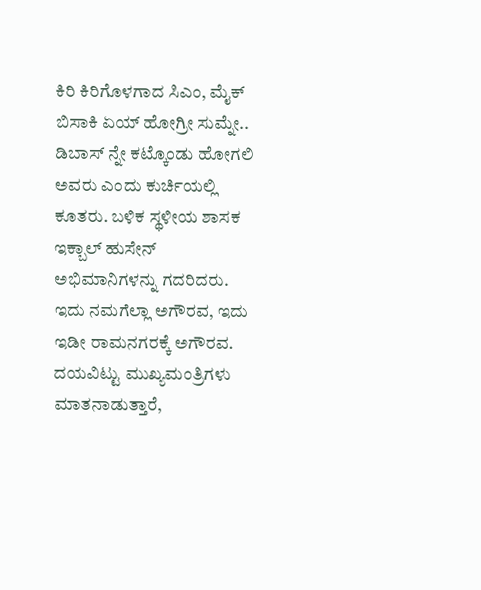ಕಿರಿ ಕಿರಿಗೊಳಗಾದ ಸಿಎಂ, ಮೈಕ್ ಬಿಸಾಕಿ ಏಯ್ ಹೋಗ್ರೀ ಸುಮ್ನೇ.. ಡಿಬಾಸ್ ನ್ನೇ ಕಟ್ಕೊಂಡು ಹೋಗಲಿ ಅವರು ಎಂದು ಕುರ್ಚಿಯಲ್ಲಿ ಕೂತರು. ಬಳಿಕ ಸ್ಥಳೀಯ ಶಾಸಕ ಇಕ್ಬಾಲ್ ಹುಸೇನ್ ಅಭಿಮಾನಿಗಳನ್ನು ಗದರಿದರು. ಇದು ನಮಗೆಲ್ಲಾ ಅಗೌರವ, ಇದು ಇಡೀ ರಾಮನಗರಕ್ಕೆ ಅಗೌರವ. ದಯವಿಟ್ಟು ಮುಖ್ಯಮಂತ್ರಿಗಳು ಮಾತನಾಡುತ್ತಾರೆ,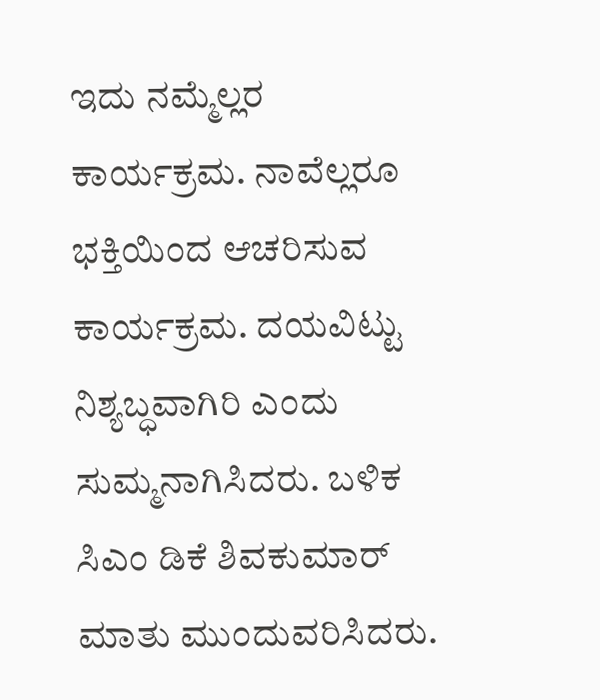ಇದು ನಮ್ಮೆಲ್ಲರ ಕಾರ್ಯಕ್ರಮ. ನಾವೆಲ್ಲರೂ ಭಕ್ತಿಯಿಂದ ಆಚರಿಸುವ ಕಾರ್ಯಕ್ರಮ. ದಯವಿಟ್ಟು ನಿಶ್ಯಬ್ಧವಾಗಿರಿ ಎಂದು ಸುಮ್ಮನಾಗಿಸಿದರು. ಬಳಿಕ ಸಿಎಂ ಡಿಕೆ ಶಿವಕುಮಾರ್ ಮಾತು ಮುಂದುವರಿಸಿದರು.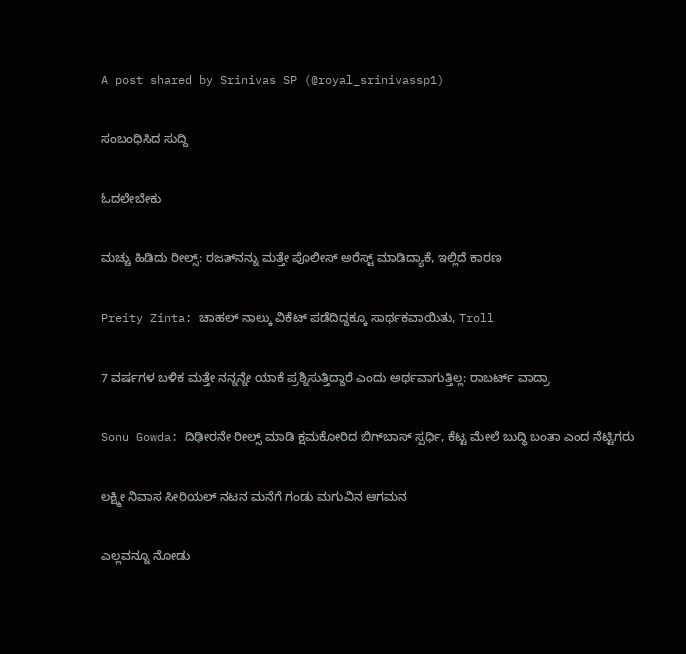A post shared by Srinivas SP (@royal_srinivassp1)

ಸಂಬಂಧಿಸಿದ ಸುದ್ದಿ

ಓದಲೇಬೇಕು

ಮಚ್ಚು ಹಿಡಿದು ರೀಲ್ಸ್‌: ರಜತ್‌ನನ್ನು ಮತ್ತೇ ಪೊಲೀಸ್ ಅರೆಸ್ಟ್ ಮಾಡಿದ್ಯಾಕೆ, ಇಲ್ಲಿದೆ ಕಾರಣ

Preity Zinta: ಚಾಹಲ್ ನಾಲ್ಕು ವಿಕೆಟ್ ಪಡೆದಿದ್ದಕ್ಕೂ ಸಾರ್ಥಕವಾಯಿತು, Troll

7 ವರ್ಷಗಳ ಬಳಿಕ ಮತ್ತೇ ನನ್ನನ್ನೇ ಯಾಕೆ ಪ್ರಶ್ನಿಸುತ್ತಿದ್ದಾರೆ ಎಂದು ಅರ್ಥವಾಗುತ್ತಿಲ್ಲ: ರಾಬರ್ಟ್‌ ವಾದ್ರಾ

Sonu Gowda: ದಿಢೀರನೇ ರೀಲ್ಸ್ ಮಾಡಿ ಕ್ಷಮಕೋರಿದ ಬಿಗ್‌ಬಾಸ್‌ ಸ್ಪರ್ಧಿ, ಕೆಟ್ಟ ಮೇಲೆ ಬುದ್ಧಿ ಬಂತಾ ಎಂದ ನೆಟ್ಟಿಗರು

ಲಕ್ಷ್ಮೀ ನಿವಾಸ ಸೀರಿಯಲ್ ನಟನ ಮನೆಗೆ ಗಂಡು ಮಗುವಿನ ಆಗಮನ

ಎಲ್ಲವನ್ನೂ ನೋಡು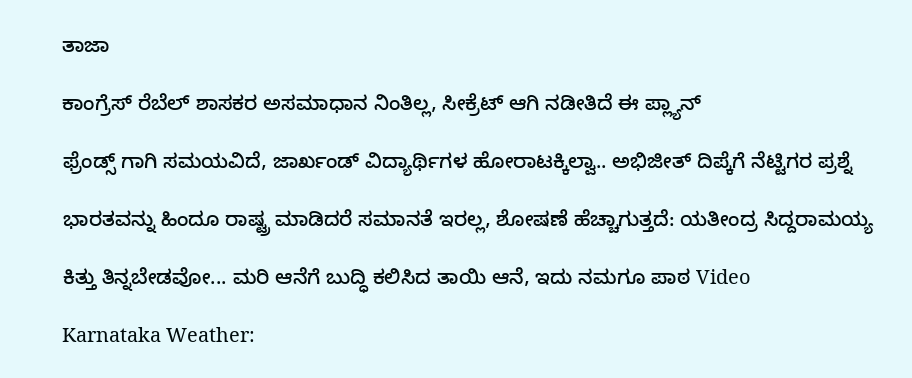ತಾಜಾ

ಕಾಂಗ್ರೆಸ್ ರೆಬೆಲ್ ಶಾಸಕರ ಅಸಮಾಧಾನ ನಿಂತಿಲ್ಲ, ಸೀಕ್ರೆಟ್ ಆಗಿ ನಡೀತಿದೆ ಈ ಪ್ಲ್ಯಾನ್

ಫ್ರೆಂಡ್ಸ್ ಗಾಗಿ ಸಮಯವಿದೆ, ಜಾರ್ಖಂಡ್ ವಿದ್ಯಾರ್ಥಿಗಳ ಹೋರಾಟಕ್ಕಿಲ್ವಾ.. ಅಭಿಜೀತ್ ದಿಪ್ಕೆಗೆ ನೆಟ್ಟಿಗರ ಪ್ರಶ್ನೆ

ಭಾರತವನ್ನು ಹಿಂದೂ ರಾಷ್ಟ್ರ ಮಾಡಿದರೆ ಸಮಾನತೆ ಇರಲ್ಲ, ಶೋಷಣೆ ಹೆಚ್ಚಾಗುತ್ತದೆ: ಯತೀಂದ್ರ ಸಿದ್ದರಾಮಯ್ಯ

ಕಿತ್ತು ತಿನ್ನಬೇಡವೋ... ಮರಿ ಆನೆಗೆ ಬುದ್ಧಿ ಕಲಿಸಿದ ತಾಯಿ ಆನೆ, ಇದು ನಮಗೂ ಪಾಠ Video

Karnataka Weather: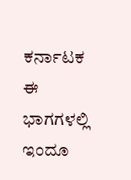ಕರ್ನಾಟಕ ಈ ಭಾಗಗಳಲ್ಲಿ ಇಂದೂ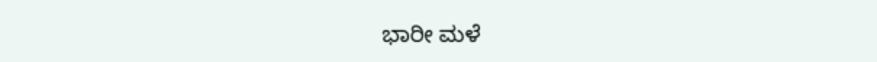ಭಾರೀ ಮಳೆ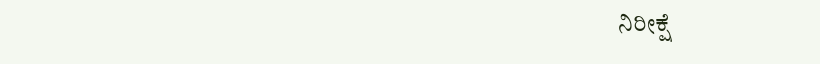ನಿರೀಕ್ಷೆ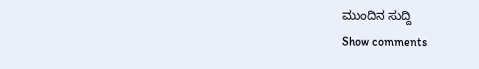ಮುಂದಿನ ಸುದ್ದಿ
Show comments